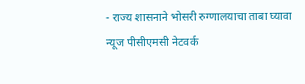- राज्य शासनाने भोसरी रुग्णालयाचा ताबा घ्यावा
न्यूज पीसीएमसी नेटवर्क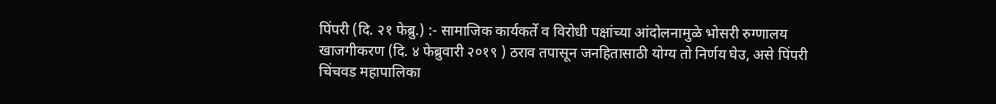पिंपरी (दि. २१ फेब्रु.) :- सामाजिक कार्यकर्ते व विरोधी पक्षांच्या आंदोलनामुळे भोसरी रुग्णालय खाजगीकरण (दि. ४ फेब्रुवारी २०१९ ) ठराव तपासून जनहितासाठी योग्य तो निर्णय घेउ, असे पिंपरी चिंचवड महापालिका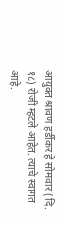आयुक्त श्रावण हर्डीकर हे सोमवार (दि. १८) रोजी म्हटले आहेत. त्याचे स्वागत आहे.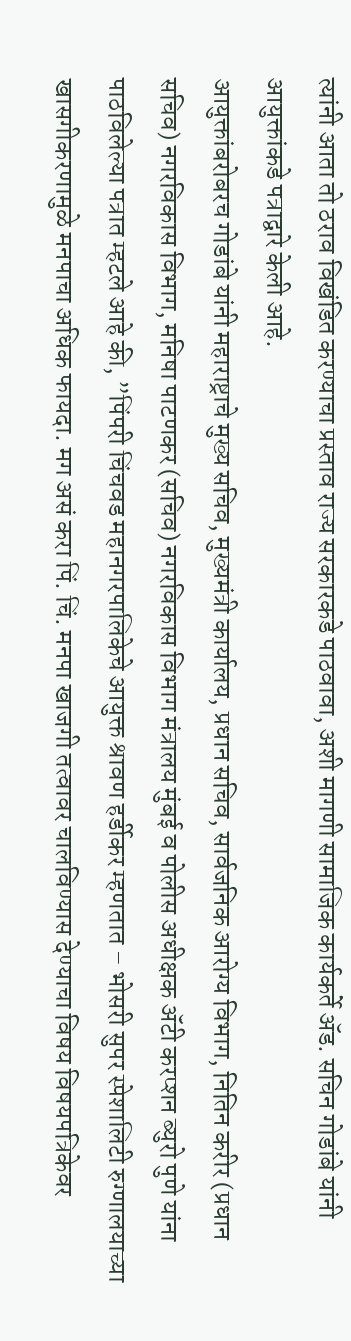त्यांनी आता तो ठराव विखंडित करण्याचा प्रस्ताव राज्य सरकारकडे पाठवावा, अशी मागणी सामाजिक कार्यकर्ते ॲड. सचिन गोडांबे यांनी आयुक्तांकडे पत्राद्वारे केली आहे.
आयुक्तांबरोबरच गोडांबे यांनी महाराष्ट्राचे मुख्य सचिव, मुख्यमंत्री कार्यालय, प्रधान सचिव, सार्वजनिक आरोग्य विभाग, नितिन करीर (प्रधान सचिव) नगरविकास विभाग, मनिषा पाटणकर (सचिव) नगरविकास विभाग मंत्रालय मुंबई व पोलीस अधीक्षक ॲंटी करप्शन ब्युरो पुणे यांना पाठविलेल्या पत्रात म्हटले आहे की, ”पिंपरी चिंचवड महानगरपालिकेचे आयुक्त श्रावण हर्डीकर म्हणतात – भोसरी सुपर स्पेशालिटी रुग्णालयाच्या खासगीकरणामुळे मनपाचा अधिक फायदा. मग असं करा पिं. चिं. मनपा खाजगी तत्वावर चालविण्यास देण्याचा विषय विषयपत्रिकेवर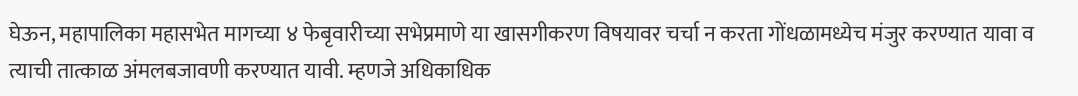घेऊन, महापालिका महासभेत मागच्या ४ फेबृवारीच्या सभेप्रमाणे या खासगीकरण विषयावर चर्चा न करता गोंधळामध्येच मंजुर करण्यात यावा व त्याची तात्काळ अंमलबजावणी करण्यात यावी. म्हणजे अधिकाधिक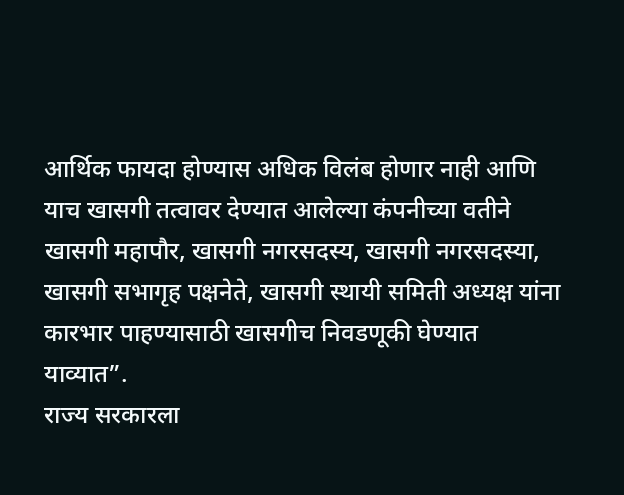आर्थिक फायदा होण्यास अधिक विलंब होणार नाही आणि याच खासगी तत्वावर देण्यात आलेल्या कंपनीच्या वतीने खासगी महापौर, खासगी नगरसदस्य, खासगी नगरसदस्या, खासगी सभागृह पक्षनेते, खासगी स्थायी समिती अध्यक्ष यांना कारभार पाहण्यासाठी खासगीच निवडणूकी घेण्यात याव्यात”.
राज्य सरकारला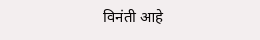विनंती आहे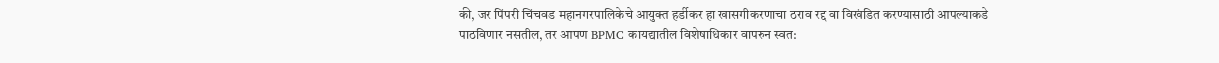की, जर पिंपरी चिंचवड महानगरपालिकेचे आयुक्त हर्डीकर हा खासगीकरणाचा ठराव रद्द वा विखंडित करण्यासाठी आपल्याकडे पाठविणार नसतील, तर आपण BPMC कायद्यातील विशेषाधिकार वापरुन स्वत: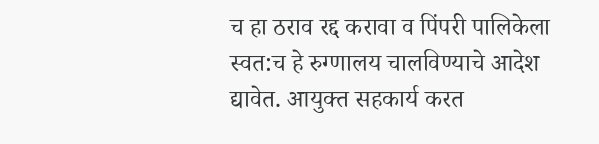च हा ठराव रद्द करावा व पिंपरी पालिकेला स्वत:च हे रुग्णालय चालविण्याचे आदेश द्यावेत. आयुक्त सहकार्य करत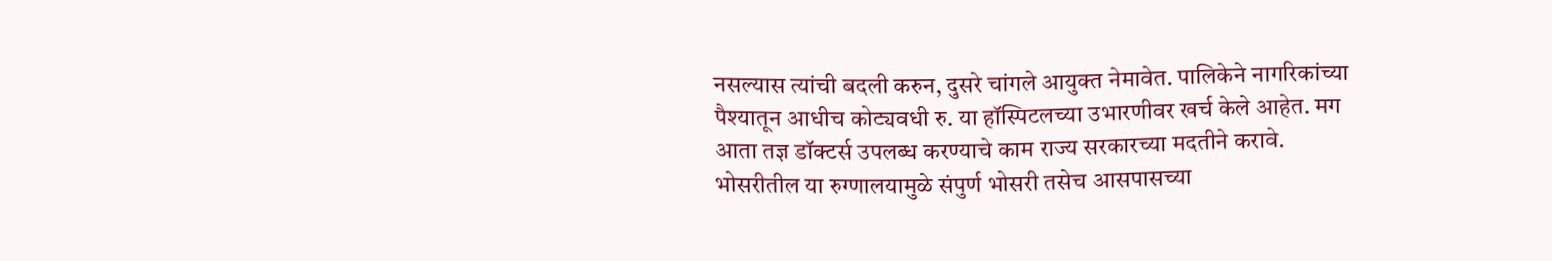नसल्यास त्यांची बदली करुन, दुसरे चांगले आयुक्त नेमावेत. पालिकेने नागरिकांच्या पैश्यातून आधीच कोट्यवधी रु. या हॉस्पिटलच्या उभारणीवर खर्च केले आहेत. मग आता तज्ञ डॉक्टर्स उपलब्ध करण्याचे काम राज्य सरकारच्या मदतीने करावे.
भोसरीतील या रुग्णालयामुळे संपुर्ण भोसरी तसेच आसपासच्या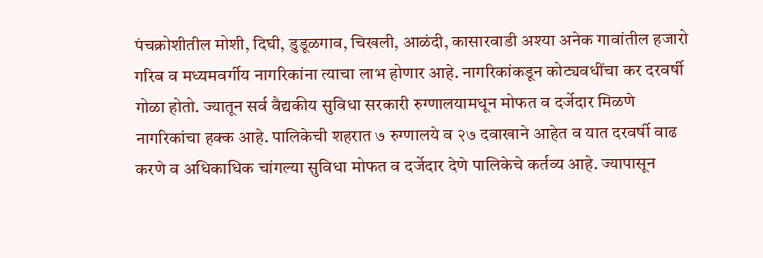पंचक्रोशीतील मोशी, दिघी, डुडूळगाव, चिखली, आळंदी, कासारवाडी अश्या अनेक गावांतील हजारो गरिब व मध्यमवर्गीय नागरिकांना त्याचा लाभ होणार आहे. नागरिकांकडून कोट्यवधींचा कर दरवर्षी गोळा होतो. ज्यातून सर्व वैद्यकीय सुविधा सरकारी रुग्णालयामधून मोफत व दर्जेदार मिळणे नागरिकांचा हक्क आहे. पालिकेची शहरात ७ रुग्णालये व २७ दवाखाने आहेत व यात दरवर्षी वाढ करणे व अधिकाधिक चांगल्या सुविधा मोफत व दर्जेदार देणे पालिकेचे कर्तव्य आहे. ज्यापासून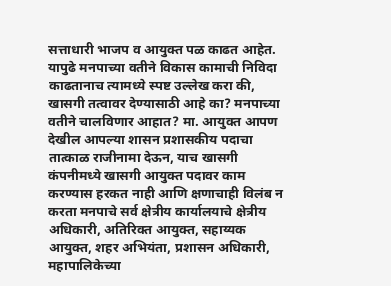सत्ताधारी भाजप व आयुक्त पळ काढत आहेत.
यापुढे मनपाच्या वतीने विकास कामाची निविदा काढतानाच त्यामध्ये स्पष्ट उल्लेख करा की, खासगी तत्वावर देण्यासाठी आहे का? मनपाच्या वतीने चालविणार आहात? मा. आयुक्त आपण देखील आपल्या शासन प्रशासकीय पदाचा तात्काळ राजीनामा देऊन, याच खासगी कंपनीमध्ये खासगी आयुक्त पदावर काम करण्यास हरकत नाही आणि क्षणाचाही विलंब न करता मनपाचे सर्व क्षेत्रीय कार्यालयाचे क्षेत्रीय अधिकारी, अतिरिक्त आयुक्त, सहाय्यक आयुक्त, शहर अभियंता, प्रशासन अधिकारी, महापालिकेच्या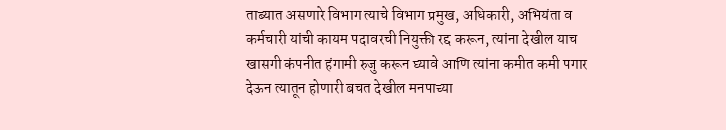ताब्यात असणारे विभाग त्याचे विभाग प्रमुख, अधिकारी, अभियंता व कर्मचारी यांची कायम पदावरची नियुक्ती रद्द करून, त्यांना देखील याच खासगी कंपनीत हंगामी रुजु करून घ्यावे आणि त्यांना कमीत कमी पगार देऊन त्यातून होणारी बचत देखील मनपाच्या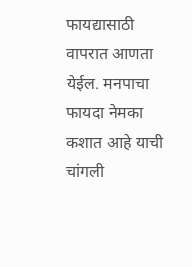फायद्यासाठी वापरात आणता येईल. मनपाचा फायदा नेमका कशात आहे याची चांगली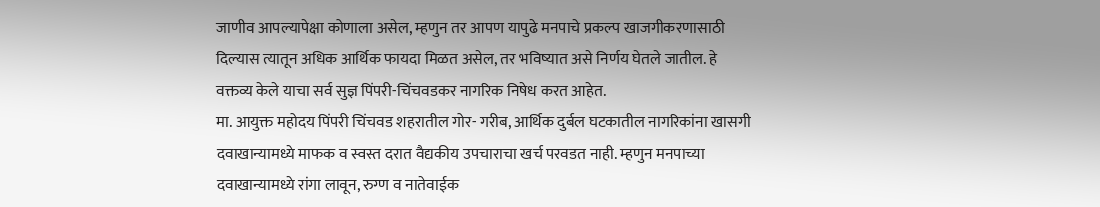जाणीव आपल्यापेक्षा कोणाला असेल, म्हणुन तर आपण यापुढे मनपाचे प्रकल्प खाजगीकरणासाठी दिल्यास त्यातून अधिक आर्थिक फायदा मिळत असेल, तर भविष्यात असे निर्णय घेतले जातील. हे वक्तव्य केले याचा सर्व सुज्ञ पिंपरी-चिंचवडकर नागरिक निषेध करत आहेत.
मा. आयुक्त महोदय पिंपरी चिंचवड शहरातील गोर- गरीब, आर्थिक दुर्बल घटकातील नागरिकांना खासगी दवाखान्यामध्ये माफक व स्वस्त दरात वैद्यकीय उपचाराचा खर्च परवडत नाही. म्हणुन मनपाच्या दवाखान्यामध्ये रांगा लावून, रुग्ण व नातेवाईक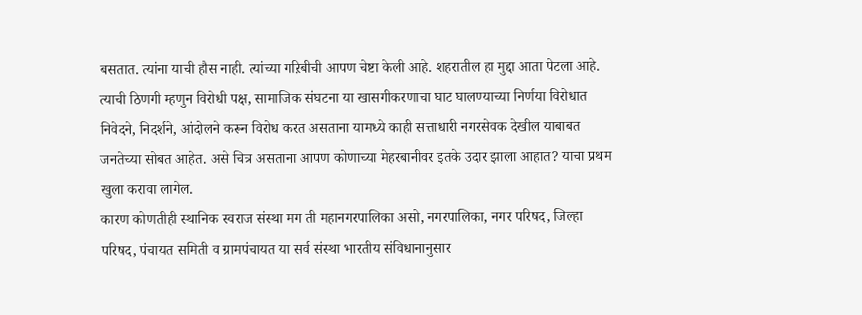बसतात. त्यांना याची हौस नाही. त्यांच्या गऱिबीची आपण चेष्टा केली आहे. शहरातील हा मुद्दा आता पेटला आहे. त्याची ठिणगी म्हणुन विरोधी पक्ष, सामाजिक संघटना या खासगीकरणाचा घाट घालण्याच्या निर्णया विरोधात निवेदने, निदर्शने, आंदोलने करून विरोध करत असताना यामध्ये काही सत्ताधारी नगरसेवक देखील याबाबत जनतेच्या सोबत आहेत. असे चित्र असताना आपण कोणाच्या मेहरबानीवर इतके उदार झाला आहात? याचा प्रथम खुला करावा लागेल.
कारण कोणतीही स्थानिक स्वराज संस्था मग ती महानगरपालिका असो, नगरपालिका, नगर परिषद, जिल्हा परिषद, पंचायत समिती व ग्रामपंचायत या सर्व संस्था भारतीय संविधानानुसार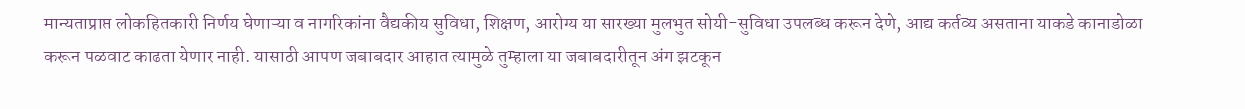मान्यताप्राप्त लोकहितकारी निर्णय घेणाऱ्या व नागरिकांना वैद्यकीय सुविधा, शिक्षण, आरोग्य या सारख्या मुलभुत सोयी-सुविधा उपलब्ध करून देणे, आद्य कर्तव्य असताना याकडे कानाडोळा करून पळवाट काढता येणार नाही. यासाठी आपण जबाबदार आहात त्यामुळे तुम्हाला या जबाबदारीतून अंग झटकून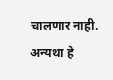चालणार नाही. अन्यथा हे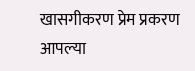खासगीकरण प्रेम प्रकरण आपल्या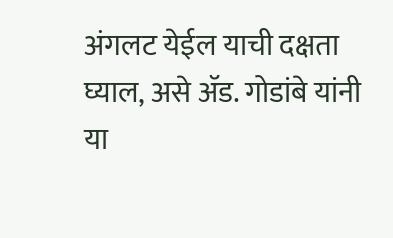अंगलट येईल याची दक्षता घ्याल, असे ॲड. गोडांबे यांनी
या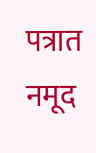पत्रात नमूद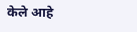केले आहे